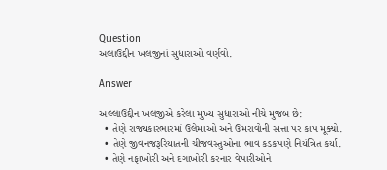Question
અલાઉદ્દીન ખલજીનાં સુધારાઓ વર્ણવો.

Answer

અલ્લાઉદ્દીન ખલજીએ કરેલા મુખ્ય સુધારાઓ નીચે મુજબ છે:
  • તેણે રાજ્યકારભારમાં ઉલેમાઓ અને ઉમરાવોની સત્તા પર કાપ મૂક્યો.
  • તેણે જીવનજરૂરિયાતની ચીજવસ્તુઓના ભાવ કડકપણે નિયંત્રિત કર્યા.
  • તેણે નફાખોરી અને દગાખોરી કરનાર વેપારીઓને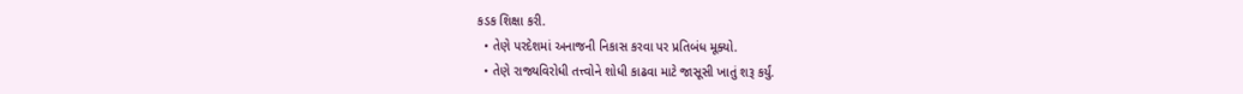કડક શિક્ષા કરી.
  • તેણે પરદેશમાં અનાજની નિકાસ કરવા પર પ્રતિબંધ મૂક્યો.
  • તેણે રાજ્યવિરોધી તત્ત્વોને શોધી કાઢવા માટે જાસૂસી ખાતું શરૂ કર્યું.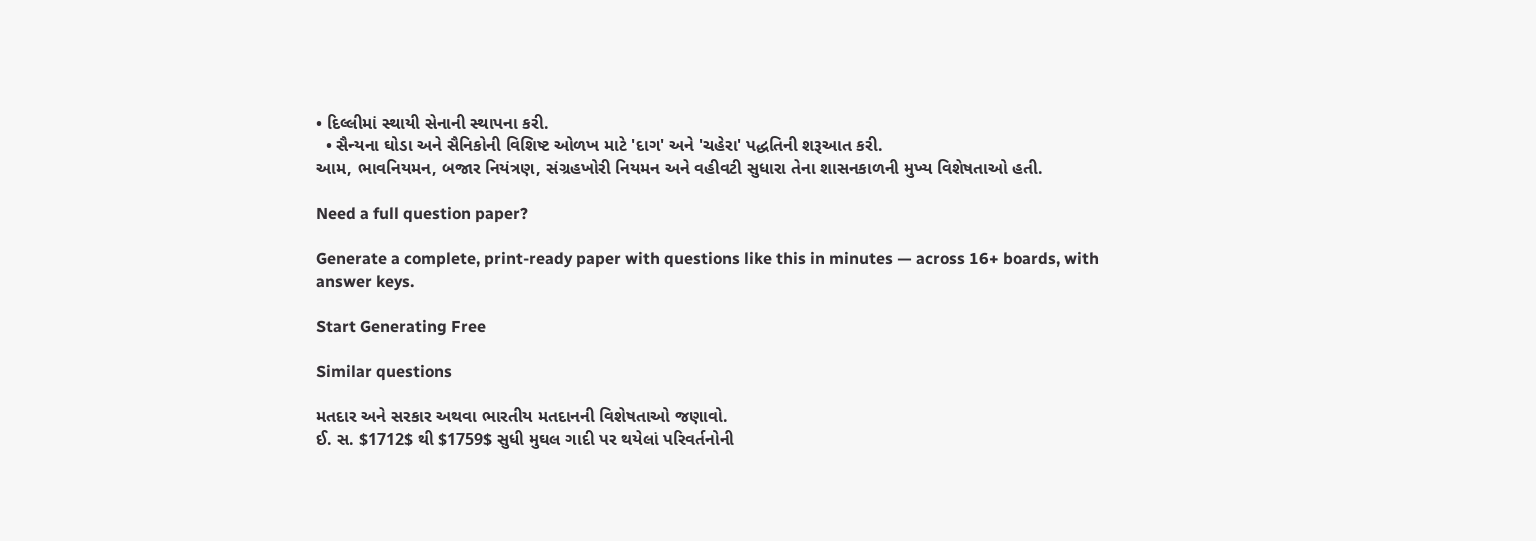• દિલ્લીમાં સ્થાયી સેનાની સ્થાપના કરી.
  • સૈન્યના ઘોડા અને સૈનિકોની વિશિષ્ટ ઓળખ માટે 'દાગ' અને 'ચહેરા' પદ્ધતિની શરૂઆત કરી.
આમ, ભાવનિયમન, બજાર નિયંત્રણ, સંગ્રહખોરી નિયમન અને વહીવટી સુધારા તેના શાસનકાળની મુખ્ય વિશેષતાઓ હતી.

Need a full question paper?

Generate a complete, print-ready paper with questions like this in minutes — across 16+ boards, with answer keys.

Start Generating Free

Similar questions

મતદાર અને સરકાર અથવા ભારતીય મતદાનની વિશેષતાઓ જણાવો.
ઈ. સ. $1712$ થી $1759$ સુધી મુઘલ ગાદી પર થયેલાં પરિવર્તનોની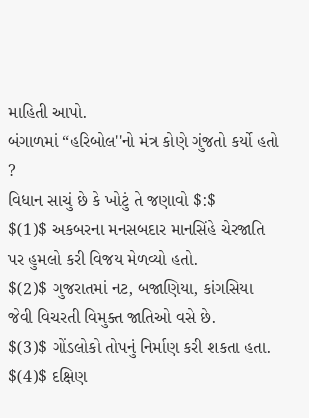માહિતી આપો.
બંગાળમાં “હરિબોલ''નો મંત્ર કોણે ગુંજતો કર્યો હતો ?
વિધાન સાચું છે કે ખોટું તે જણાવો $:$
$(1)$ અકબરના મનસબદાર માનસિંહે ચેરજાતિ પર હુમલો કરી વિજય મેળવ્યો હતો.
$(2)$ ગુજરાતમાં નટ, બજાણિયા, કાંગસિયા જેવી વિચરતી વિમુક્ત જાતિઓ વસે છે.
$(3)$ ગોંડલોકો તોપનું નિર્માણ કરી શકતા હતા.
$(4)$ દક્ષિણ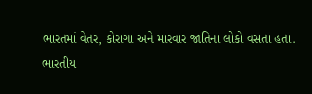ભારતમાં વેતર, કોરાગા અને મારવાર જાતિના લોકો વસતા હતા.
ભારતીય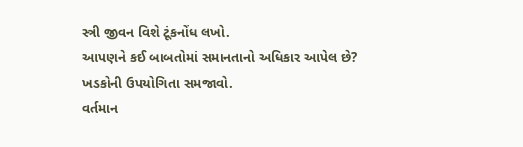સ્ત્રી જીવન વિશે ટૂંકનોંધ લખો.
આપણને કઈ બાબતોમાં સમાનતાનો અધિકાર આપેલ છે?
ખડકોની ઉપયોગિતા સમજાવો.
વર્તમાન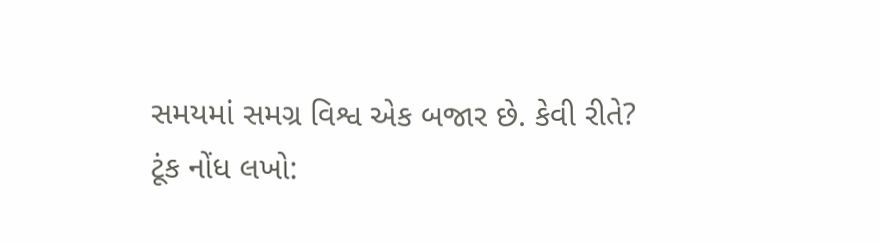સમયમાં સમગ્ર વિશ્વ એક બજાર છે. કેવી રીતે?
ટૂંક નોંધ લખો: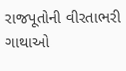રાજપૂતોની વીરતાભરી ગાથાઓ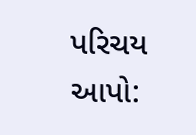પરિચય આપો: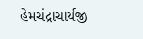હેમચંદ્રાચાર્યજી